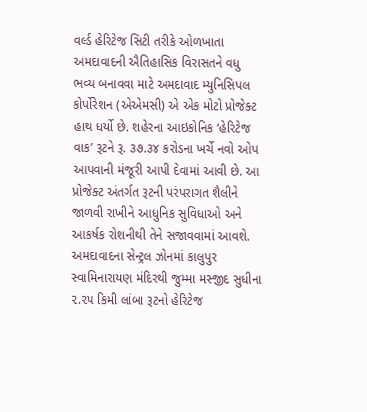વર્લ્ડ હેરિટેજ સિટી તરીકે ઓળખાતા અમદાવાદની ઐતિહાસિક વિરાસતને વધુ ભવ્ય બનાવવા માટે અમદાવાદ મ્યુનિસિપલ કોર્પોરેશન (એએમસી) એ એક મોટો પ્રોજેક્ટ હાથ ધર્યો છે. શહેરના આઇકોનિક ‘હેરિટેજ વાક’ રૂટને રૂ. ૩૭.૩૪ કરોડના ખર્ચે નવો ઓપ આપવાની મંજૂરી આપી દેવામાં આવી છે. આ પ્રોજેક્ટ અંતર્ગત રૂટની પરંપરાગત શૈલીને જાળવી રાખીને આધુનિક સુવિધાઓ અને આકર્ષક રોશનીથી તેને સજાવવામાં આવશે.
અમદાવાદના સેન્ટ્રલ ઝોનમાં કાલુપુર સ્વામિનારાયણ મંદિરથી જુમ્મા મસ્જીદ સુધીના ૨.૨૫ કિમી લાંબા રૂટનો હેરિટેજ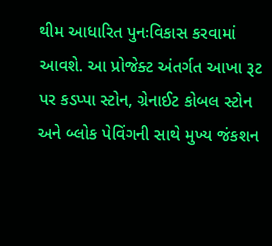થીમ આધારિત પુનઃવિકાસ કરવામાં આવશે. આ પ્રોજેક્ટ અંતર્ગત આખા રૂટ પર કડપ્પા સ્ટોન, ગ્રેનાઈટ કોબલ સ્ટોન અને બ્લોક પેવિંગની સાથે મુખ્ય જંકશન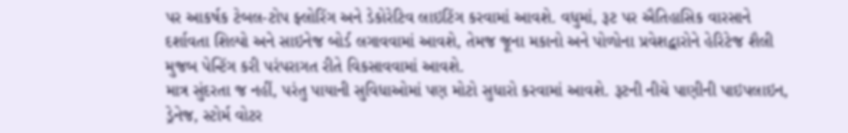પર આકર્ષક ટેબલ-ટોપ ફ્લોરિંગ અને ડેકોરેટિવ લાઇટિંગ કરવામાં આવશે. વધુમાં, રૂટ પર ઐતિહાસિક વારસાને દર્શાવતા શિલ્પો અને સાઇનેજ બોર્ડ લગાવવામાં આવશે, તેમજ જૂના મકાનો અને પોળોના પ્રવેશદ્વારોને હેરિટેજ શૈલી મુજબ પેન્ટિંગ કરી પરંપરાગત રીતે વિકસાવવામાં આવશે.
માત્ર સુંદરતા જ નહીં, પરંતુ પાયાની સુવિધાઓમાં પણ મોટો સુધારો કરવામાં આવશે. રૂટની નીચે પાણીની પાઇપલાઇન, ડ્રેનેજ, સ્ટોર્મ વોટર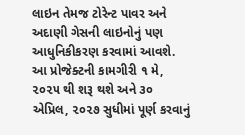લાઇન તેમજ ટોરેન્ટ પાવર અને અદાણી ગેસની લાઇનોનું પણ આધુનિકીકરણ કરવામાં આવશે.
આ પ્રોજેક્ટની કામગીરી ૧ મે, ૨૦૨૫ થી શરૂ થશે અને ૩૦ એપ્રિલ, ૨૦૨૭ સુધીમાં પૂર્ણ કરવાનું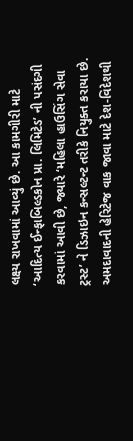લક્ષ્ય રાખવામાં આવ્યું છે. આ કામગીરી માટે ‘આદિત્ય ઈન્ફાબિલ્ડકોન પ્રા. લિમિટેડ’ ની પસંદગી કરવામાં આવી છે, જ્યારે ‘મહિલા હાઉસિંગ સેવા ટ્રસ્ટ’ ને ડિઝાઇન કન્સલ્ટન્ટ તરીકે નિયુક્ત કરાયા છે.
અમદાવાદની હેરિટેજ વાક જાવા માટે દેશ-વિદેશથી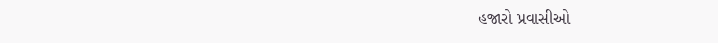હજારો પ્રવાસીઓ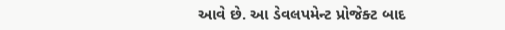આવે છે. આ ડેવલપમેન્ટ પ્રોજેક્ટ બાદ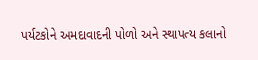પર્યટકોને અમદાવાદની પોળો અને સ્થાપત્ય કલાનો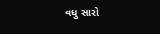વધુ સારો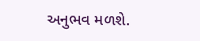અનુભવ મળશે.